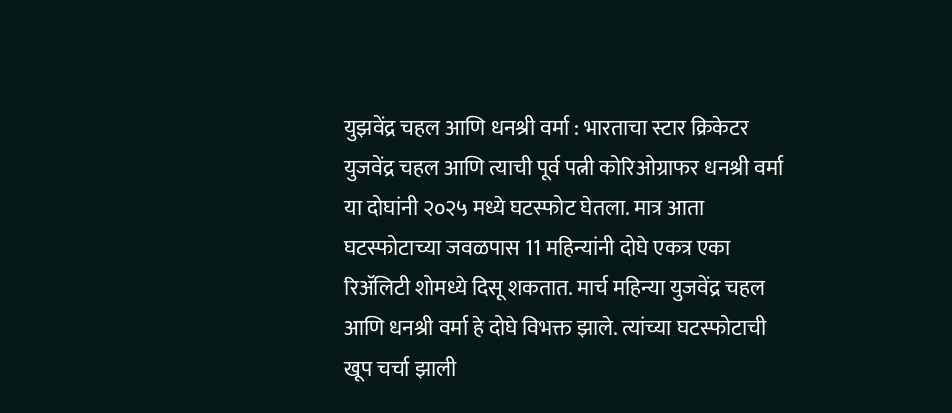युझवेंद्र चहल आणि धनश्री वर्मा : भारताचा स्टार क्रिकेटर युजवेंद्र चहल आणि त्याची पूर्व पत्नी कोरिओग्राफर धनश्री वर्मा या दोघांनी २०२५ मध्ये घटस्फोट घेतला. मात्र आता घटस्फोटाच्या जवळपास 11 महिन्यांनी दोघे एकत्र एका रिॲलिटी शोमध्ये दिसू शकतात. मार्च महिन्या युजवेंद्र चहल आणि धनश्री वर्मा हे दोघे विभक्त झाले. त्यांच्या घटस्फोटाची खूप चर्चा झाली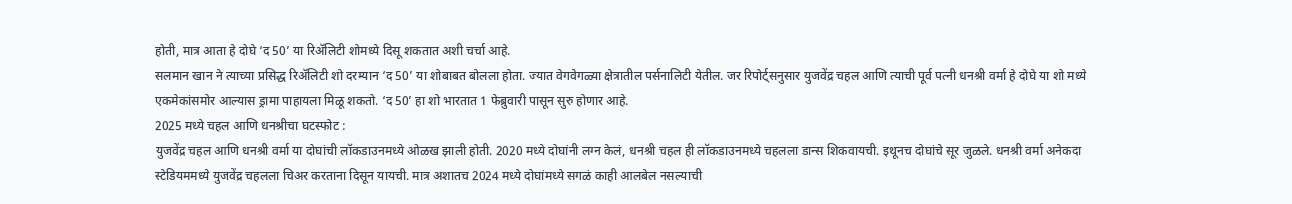होती, मात्र आता हे दोघे ‘द 50’ या रिॲलिटी शोमध्ये दिसू शकतात अशी चर्चा आहे.
सलमान खान ने त्याच्या प्रसिद्ध रिॲलिटी शो दरम्यान ‘द 50’ या शोबाबत बोलला होता. ज्यात वेगवेगळ्या क्षेत्रातील पर्सनालिटी येतील. जर रिपोर्ट्सनुसार युजवेंद्र चहल आणि त्याची पूर्व पत्नी धनश्री वर्मा हे दोघे या शो मध्ये एकमेकांसमोर आल्यास ड्रामा पाहायला मिळू शकतो. ‘द 50’ हा शो भारतात 1 फेब्रुवारी पासून सुरु होणार आहे.
2025 मध्ये चहल आणि धनश्रीचा घटस्फोट :
युजवेंद्र चहल आणि धनश्री वर्मा या दोघांची लॉकडाउनमध्ये ओळख झाली होती. 2020 मध्ये दोघांनी लग्न केलं, धनश्री चहल ही लॉकडाउनमध्ये चहलला डान्स शिकवायची. इथूनच दोघांचे सूर जुळले. धनश्री वर्मा अनेकदा स्टेडियममध्ये युजवेंद्र चहलला चिअर करताना दिसून यायची. मात्र अशातच 2024 मध्ये दोघांमध्ये सगळं काही आलबेल नसल्याची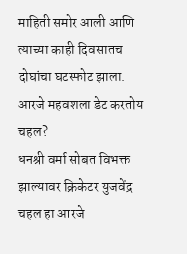माहिती समोर आली आणि त्याच्या काही दिवसातच दोघांचा घटस्फोट झाला.
आरजे महवशला डेट करतोय चहल?
धनश्री वर्मा सोबत विभक्त झाल्यावर क्रिकेटर युजवेंद्र चहल हा आरजे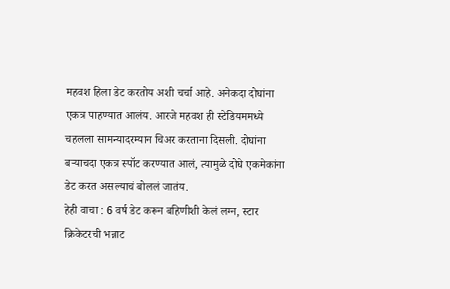महवश हिला डेट करतोय अशी चर्चा आहे. अनेकदा दोघांना एकत्र पाहण्यात आलंय. आरजे महवश ही स्टेडियममध्ये चहलला सामन्यादरम्यान चिअर करताना दिसली. दोघांना बऱ्याचदा एकत्र स्पॉट करण्यात आलं, त्यामुळे दोघे एकमेकांना डेट करत असल्याचं बोललं जातंय.
हेही वाचा : 6 वर्ष डेट करून बहिणीशी केलं लग्न, स्टार क्रिकेटरची भन्नाट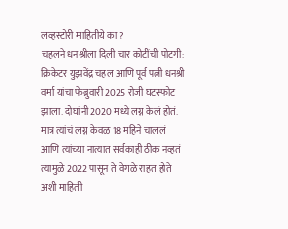लव्हस्टोरी माहितीये का?
चहलने धनश्रीला दिली चार कोटींची पोटगी:
क्रिकेटर युझवेंद्र चहल आणि पूर्व पत्नी धनश्री वर्मा यांचा फेब्रुवारी 2025 रोजी घटस्फोट झाला. दोघांनी 2020 मध्ये लग्न केलं होतं. मात्र त्यांचं लग्न केवळ 18 महिने चाललं आणि त्यांच्या नात्यात सर्वकाही ठीक नव्हतं त्यामुळे 2022 पासून ते वेगळे राहत होते अशी माहिती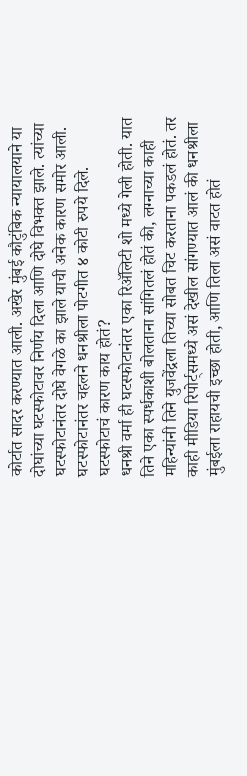कोर्टात सादर करण्यात आली. अखेर मुंबई कौटुंबिक न्यायालयाने या दोघांच्या घटस्फोटावर निर्णय दिला आणि दोघे विभक्त झाले. त्यांच्या घटस्फोटानंतर दोघे वेगळे का झाले याची अनेक कारण समोर आली. घटस्फोटानंतर चहलने धनश्रीला पोटगीत ४ कोटी रुपये दिले.
घटस्फोटाचं कारण काय होतं?
धनश्री वर्मा ही घटस्फोटानंतर एका रिॲलिटी शो मध्ये गेली होती. यात तिने एका स्पर्धकाशी बोलताना सांगितलं होतं की, लग्नाच्या काही महिन्यांनी तिने युजवेंद्रला तिच्या सोबत चिट करताना पकडलं होतं. तर काही मीडिया रिपोर्ट्समध्ये असं देखील सांगण्यात आलं की धनश्रीला मुंबईला राहायची इच्छा होती, आणि तिला असं वाटत होतं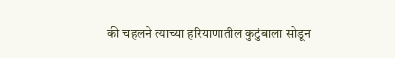की चहलने त्याच्या हरियाणातील कुटुंबाला सोडून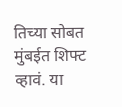तिच्या सोबत मुंबईत शिफ्ट व्हावं. या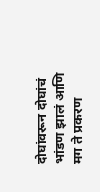दोघांवरून दोघांचं भांडण झालं आणि मग ते प्रकरण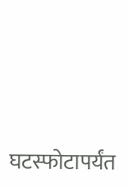घटस्फोटापर्यंत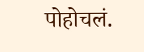पोहोचलं.